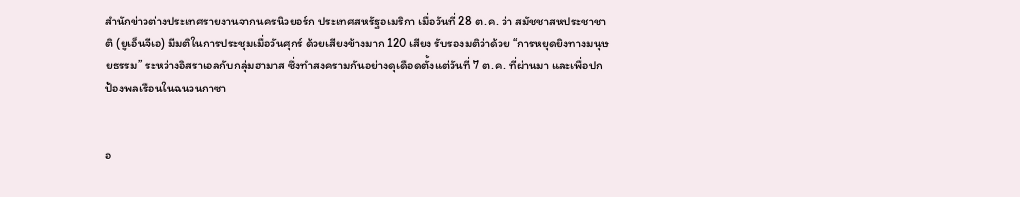สำนักข่าวต่างประเทศรายงานจากนครนิวยอร์ก ประเทศสหรัฐอเมริกา เมื่อวันที่ 28 ต.ค. ว่า สมัชชาสหประชาชาติ (ยูเอ็นจีเอ) มีมติในการประชุมเมื่อวันศุกร์ ด้วยเสียงข้างมาก 120 เสียง รับรองมติว่าด้วย “การหยุดยิงทางมนุษยธรรม” ระหว่างอิสราเอลกับกลุ่มฮามาส ซึ่งทำสงครามกันอย่างดุเดือดตั้งแต่วันที่ 7 ต.ค. ที่ผ่านมา และเพื่อปกป้องพลเรือนในฉนวนกาซา


อ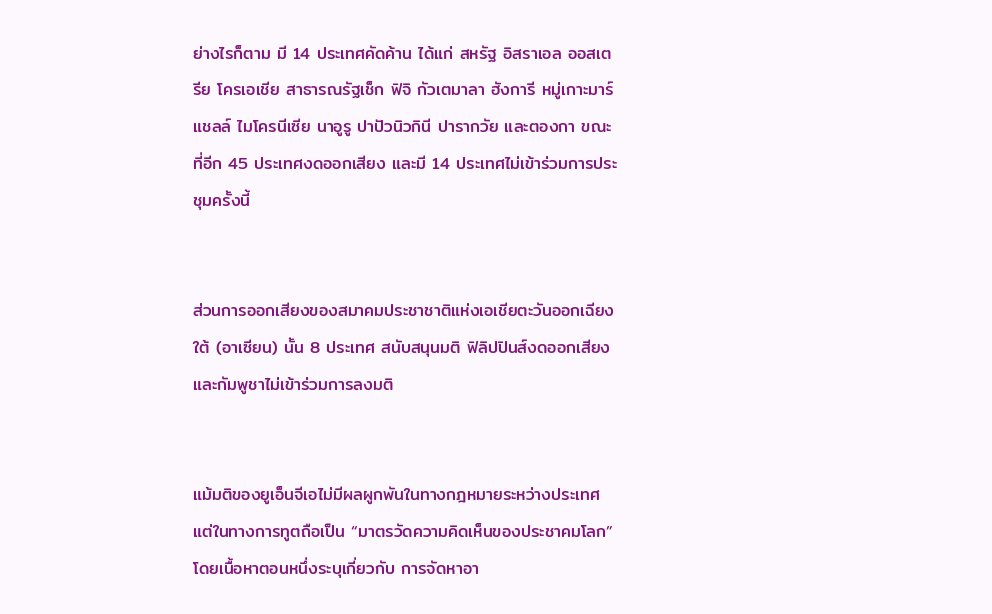ย่างไรก็ตาม มี 14 ประเทศคัดค้าน ได้แก่ สหรัฐ อิสราเอล ออสเตรีย โครเอเชีย สาธารณรัฐเช็ก ฟิจิ กัวเตมาลา ฮังการี หมู่เกาะมาร์แชลล์ ไมโครนีเซีย นาอูรู ปาปัวนิวกินี ปารากวัย และตองกา ขณะที่อีก 45 ประเทศงดออกเสียง และมี 14 ประเทศไม่เข้าร่วมการประชุมครั้งนี้


ส่วนการออกเสียงของสมาคมประชาชาติแห่งเอเชียตะวันออกเฉียงใต้ (อาเซียน) นั้น 8 ประเทศ สนับสนุนมติ ฟิลิปปินส์งดออกเสียง และกัมพูชาไม่เข้าร่วมการลงมติ


แม้มติของยูเอ็นจีเอไม่มีผลผูกพันในทางกฎหมายระหว่างประเทศ แต่ในทางการทูตถือเป็น “มาตรวัดความคิดเห็นของประชาคมโลก” โดยเนื้อหาตอนหนึ่งระบุเกี่ยวกับ การจัดหาอา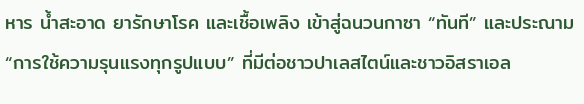หาร น้ำสะอาด ยารักษาโรค และเชื้อเพลิง เข้าสู่ฉนวนกาซา “ทันที” และประณาม “การใช้ความรุนแรงทุกรูปแบบ” ที่มีต่อชาวปาเลสไตน์และชาวอิสราเอล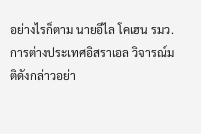อย่างไรก็ตาม นายอีไล โคเฮน รมว.การต่างประเทศอิสราเอล วิจารณ์มติดังกล่าวอย่า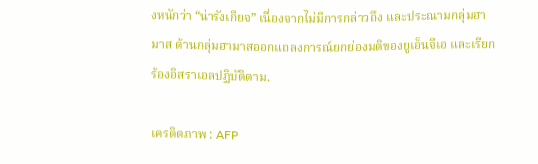งหนักว่า “น่ารังเกียจ” เนื่องจากไม่มีการกล่าวถึง และประณามกลุ่มฮามาส ด้านกลุ่มฮามาสออกแถลงการณ์ยกย่องมติของยูเอ็นจีเอ และเรียกร้องอิสราเอลปฏิบัติตาม.

เครดิตภาพ : AFP